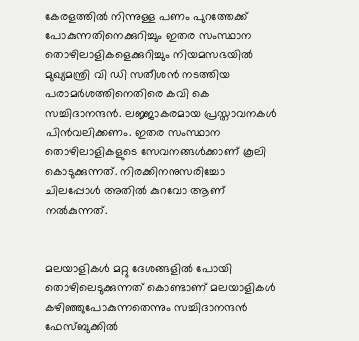കേരളത്തിൽ നിന്നുള്ള പണം പുറത്തേക്ക് പോകുന്നതിനെക്കുറിച്ചും ഇതര സംസ്ഥാന തൊഴിലാളികളെക്കുറിച്ചും നിയമസഭയിൽ മുഖ്യമന്ത്രി വി ഡി സതീശൻ നടത്തിയ പരാമർശത്തിനെതിരെ കവി കെ സച്ചിദാനന്ദൻ. ലജ്ജാകരമായ പ്രസ്താവനകൾ പിൻവലിക്കണം. ഇതര സംസ്ഥാന തൊഴിലാളികളുടെ സേവനങ്ങൾക്കാണ് കൂലി കൊടുക്കുന്നത്. നിരക്കിനനുസരിച്ചോ ചിലപ്പോൾ അതിൽ കുറവോ ആണ് നൽകുന്നത്.


മലയാളികൾ മറ്റു ദേശങ്ങളിൽ പോയി തൊഴിലെടുക്കുന്നത് കൊണ്ടാണ് മലയാളികൾ കഴിഞ്ഞുപോകുന്നതെന്നും സച്ചിദാനന്ദൻ ഫേസ്ബുക്കിൽ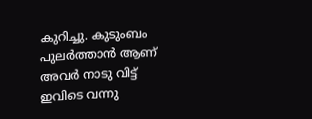കുറിച്ചു. കുടുംബം പുലര്‍ത്താന്‍ ആണ് അവർ നാടു വിട്ട് ഇവിടെ വന്നു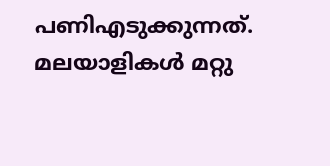പണിഎടുക്കുന്നത്. മലയാളികൾ മറ്റു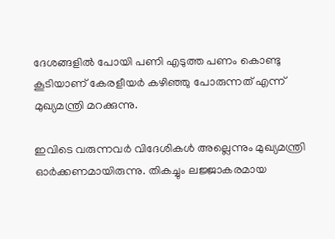ദേശങ്ങളില്‍ പോയി പണി എടുത്ത പണം കൊണ്ടു കൂടിയാണ് കേരളീയര്‍ കഴിഞ്ഞു പോരുന്നത് എന്ന് മുഖ്യമന്ത്രി മറക്കുന്നു.

ഇവിടെ വരുന്നവര്‍ വിദേശികള്‍ അല്ലെന്നും മുഖ്യമന്ത്രി ഓർക്കണമായിരുന്നു. തികച്ചും ലജ്ജാകരമായ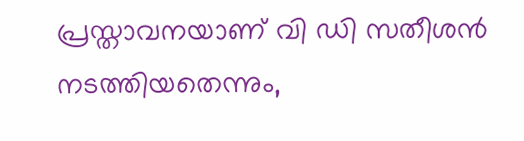പ്രസ്താവനയാണ് വി ഡി സതീശൻ നടത്തിയതെന്നും,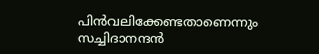പിന്‍വലിക്കേണ്ടതാണെന്നും സച്ചിദാനന്ദൻ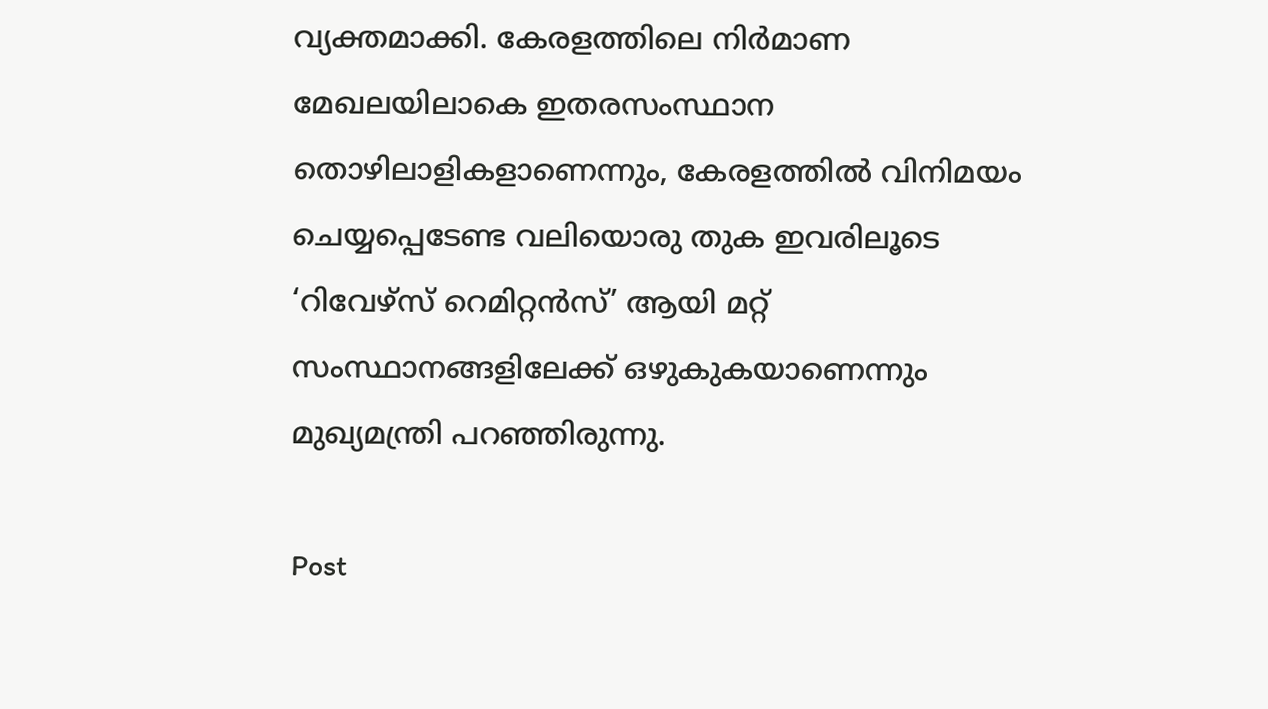വ്യക്തമാക്കി. കേരളത്തിലെ നിർമാണ മേഖലയിലാകെ ഇതരസംസ്ഥാന തൊഴിലാളികളാണെന്നും, കേരളത്തിൽ വിനിമയം ചെയ്യപ്പെടേണ്ട വലിയൊരു തുക ഇവരിലൂടെ ‘റിവേഴ്സ് റെമിറ്റൻസ്’ ആയി മറ്റ് സംസ്ഥാനങ്ങളിലേക്ക് ഒഴുകുകയാണെന്നും മുഖ്യമന്ത്രി പറഞ്ഞിരുന്നു.

Post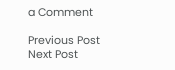a Comment

Previous Post Next Post